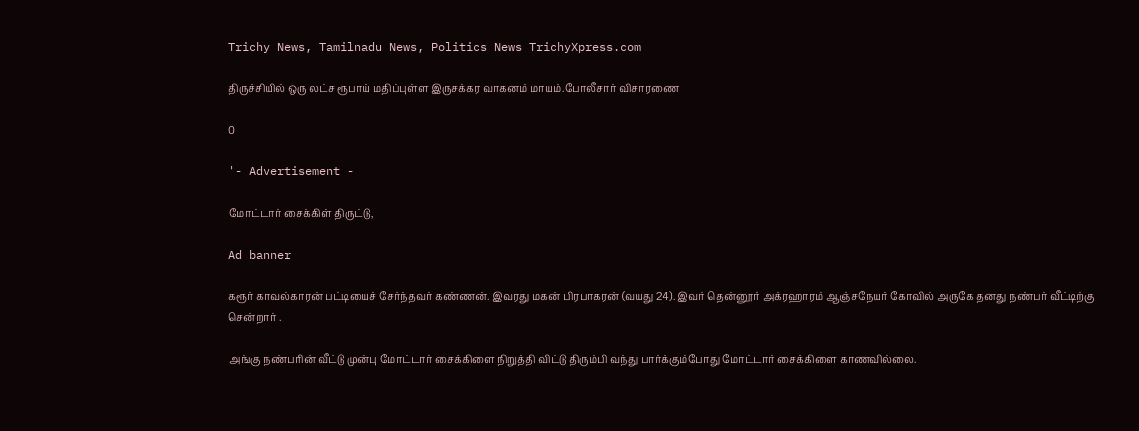Trichy News, Tamilnadu News, Politics News TrichyXpress.com

திருச்சியில் ஒரு லட்ச ரூபாய் மதிப்புள்ள இருசக்கர வாகனம் மாயம்.போலீசார் விசாரணை

0

'- Advertisement -

மோட்டார் சைக்கிள் திருட்டு,

Ad banner

கரூர் காவல்காரன் பட்டியைச் சேர்ந்தவர் கண்ணன். இவரது மகன் பிரபாகரன் (வயது 24). இவர் தென்னூர் அக்ரஹாரம் ஆஞ்சநேயர் கோவில் அருகே தனது நண்பர் வீட்டிற்கு சென்றார் .

அங்கு நண்பரின் வீட்டு முன்பு மோட்டார் சைக்கிளை நிறுத்தி விட்டு திரும்பி வந்து பார்க்கும்போது மோட்டார் சைக்கிளை காணவில்லை.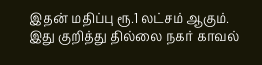இதன் மதிப்பு ரூ.1 லட்சம் ஆகும். இது குறித்து தில்லை நகர் காவல்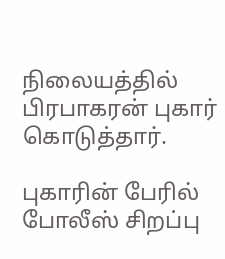நிலையத்தில் பிரபாகரன் புகார் கொடுத்தார்.

புகாரின் பேரில் போலீஸ் சிறப்பு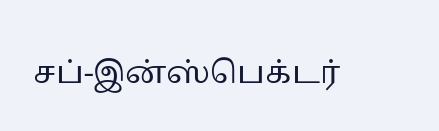சப்-இன்ஸ்பெக்டர்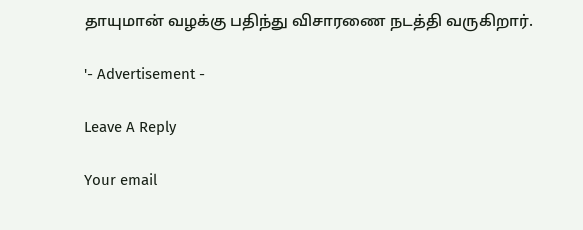தாயுமான் வழக்கு பதிந்து விசாரணை நடத்தி வருகிறார்.

'- Advertisement -

Leave A Reply

Your email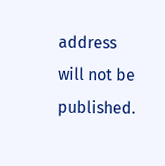address will not be published.